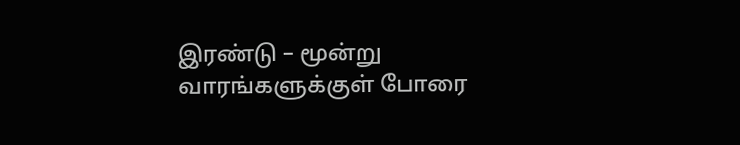இரண்டு – மூன்று வாரங்களுக்குள் போரை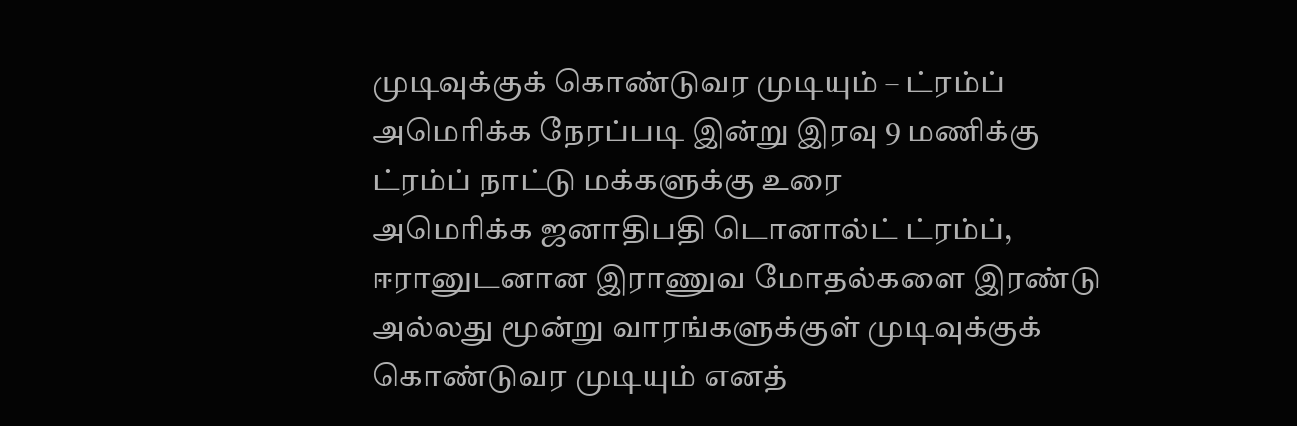முடிவுக்குக் கொண்டுவர முடியும் – ட்ரம்ப் அமெரிக்க நேரப்படி இன்று இரவு 9 மணிக்கு ட்ரம்ப் நாட்டு மக்களுக்கு உரை
அமெரிக்க ஜனாதிபதி டொனால்ட் ட்ரம்ப், ஈரானுடனான இராணுவ மோதல்களை இரண்டு அல்லது மூன்று வாரங்களுக்குள் முடிவுக்குக் கொண்டுவர முடியும் எனத்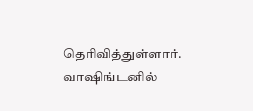தெரிவித்துள்ளார்.
வாஷிங்டனில்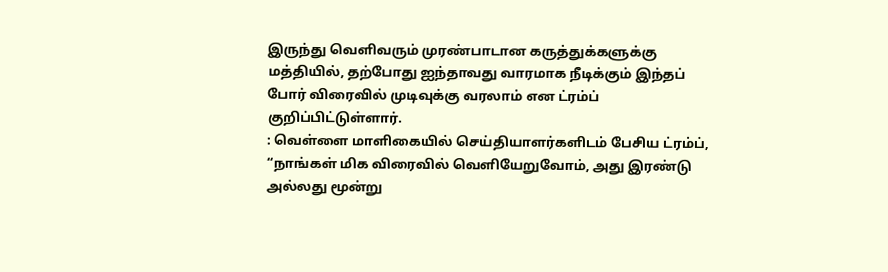இருந்து வெளிவரும் முரண்பாடான கருத்துக்களுக்கு மத்தியில், தற்போது ஐந்தாவது வாரமாக நீடிக்கும் இந்தப் போர் விரைவில் முடிவுக்கு வரலாம் என ட்ரம்ப் குறிப்பிட்டுள்ளார்.
: வெள்ளை மாளிகையில் செய்தியாளர்களிடம் பேசிய ட்ரம்ப், “நாங்கள் மிக விரைவில் வெளியேறுவோம், அது இரண்டு அல்லது மூன்று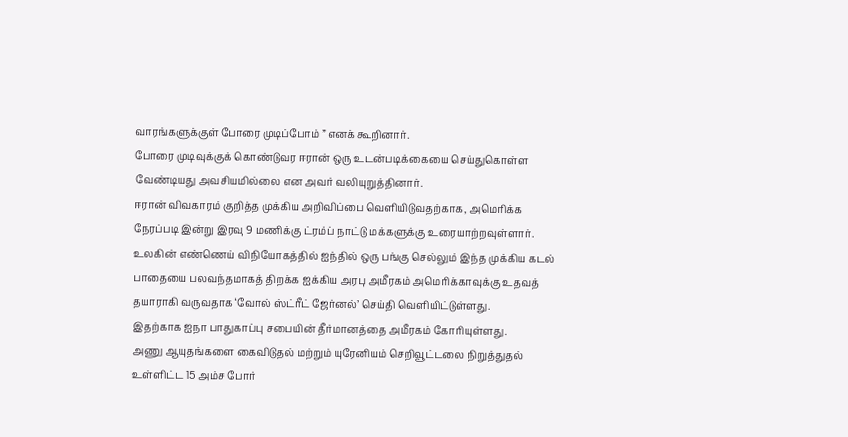வாரங்களுக்குள் போரை முடிப்போம் ” எனக் கூறினார்.
போரை முடிவுக்குக் கொண்டுவர ஈரான் ஒரு உடன்படிக்கையை செய்துகொள்ள வேண்டியது அவசியமில்லை என அவர் வலியுறுத்தினார்.
ஈரான் விவகாரம் குறித்த முக்கிய அறிவிப்பை வெளியிடுவதற்காக, அமெரிக்க நேரப்படி இன்று இரவு 9 மணிக்கு ட்ரம்ப் நாட்டு மக்களுக்கு உரையாற்றவுள்ளார்.
உலகின் எண்ணெய் விநியோகத்தில் ஐந்தில் ஒரு பங்கு செல்லும் இந்த முக்கிய கடல் பாதையை பலவந்தமாகத் திறக்க ஐக்கிய அரபு அமீரகம் அமெரிக்காவுக்கு உதவத் தயாராகி வருவதாக ‘வோல் ஸ்ட்ரீட் ஜேர்னல்’ செய்தி வெளியிட்டுள்ளது.
இதற்காக ஐநா பாதுகாப்பு சபையின் தீர்மானத்தை அமீரகம் கோரியுள்ளது.
அணு ஆயுதங்களை கைவிடுதல் மற்றும் யுரேனியம் செறிவூட்டலை நிறுத்துதல் உள்ளிட்ட 15 அம்ச போர்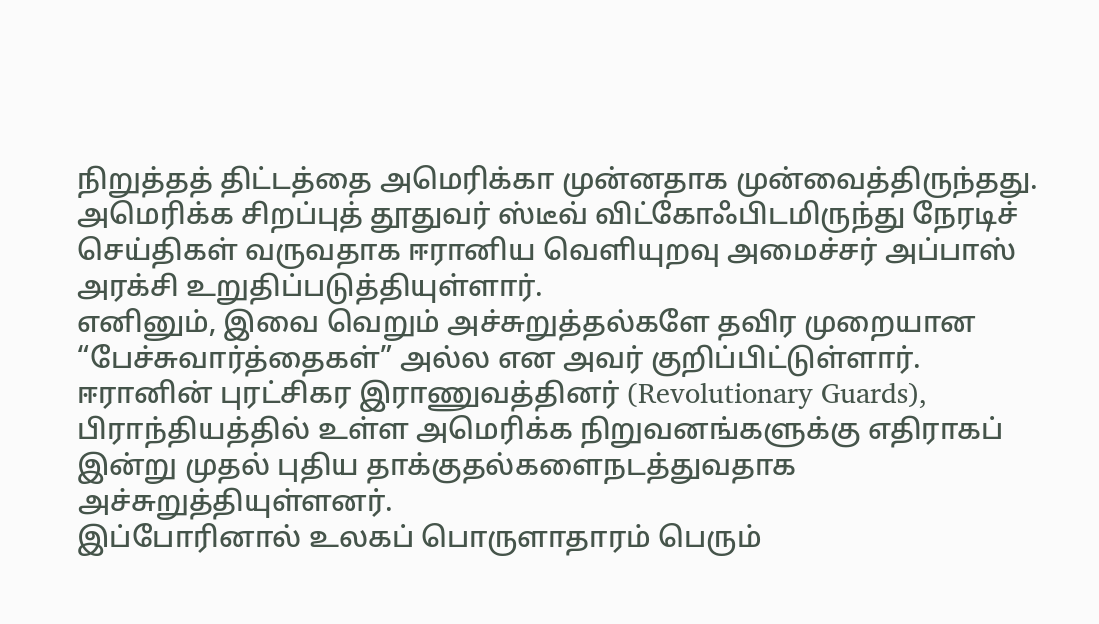நிறுத்தத் திட்டத்தை அமெரிக்கா முன்னதாக முன்வைத்திருந்தது.
அமெரிக்க சிறப்புத் தூதுவர் ஸ்டீவ் விட்கோஃபிடமிருந்து நேரடிச் செய்திகள் வருவதாக ஈரானிய வெளியுறவு அமைச்சர் அப்பாஸ் அரக்சி உறுதிப்படுத்தியுள்ளார்.
எனினும், இவை வெறும் அச்சுறுத்தல்களே தவிர முறையான “பேச்சுவார்த்தைகள்” அல்ல என அவர் குறிப்பிட்டுள்ளார்.
ஈரானின் புரட்சிகர இராணுவத்தினர் (Revolutionary Guards), பிராந்தியத்தில் உள்ள அமெரிக்க நிறுவனங்களுக்கு எதிராகப் இன்று முதல் புதிய தாக்குதல்களைநடத்துவதாக அச்சுறுத்தியுள்ளனர்.
இப்போரினால் உலகப் பொருளாதாரம் பெரும்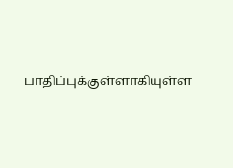பாதிப்புக்குள்ளாகியுள்ள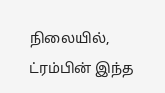நிலையில், ட்ரம்பின் இந்த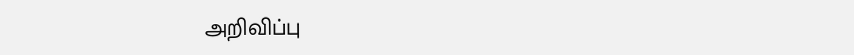அறிவிப்பு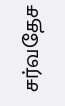சர்வதேச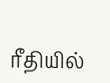ரீதியில்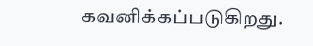கவனிக்கப்படுகிறது.